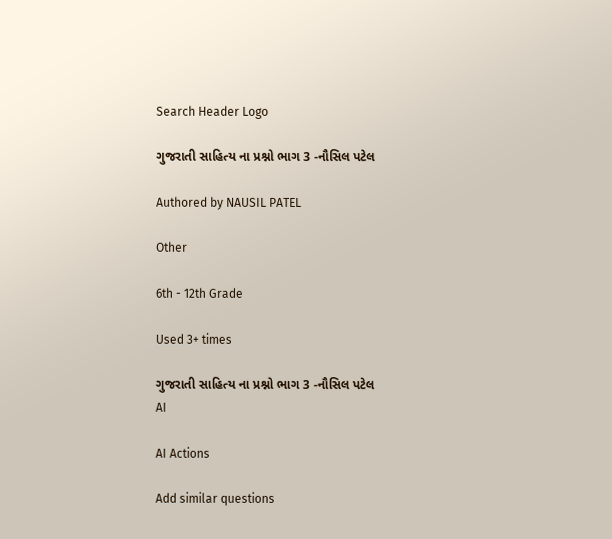Search Header Logo

ગુજરાતી સાહિત્ય ના પ્રશ્નો ભાગ 3 -નૌસિલ પટેલ

Authored by NAUSIL PATEL

Other

6th - 12th Grade

Used 3+ times

ગુજરાતી સાહિત્ય ના પ્રશ્નો ભાગ 3 -નૌસિલ પટેલ
AI

AI Actions

Add similar questions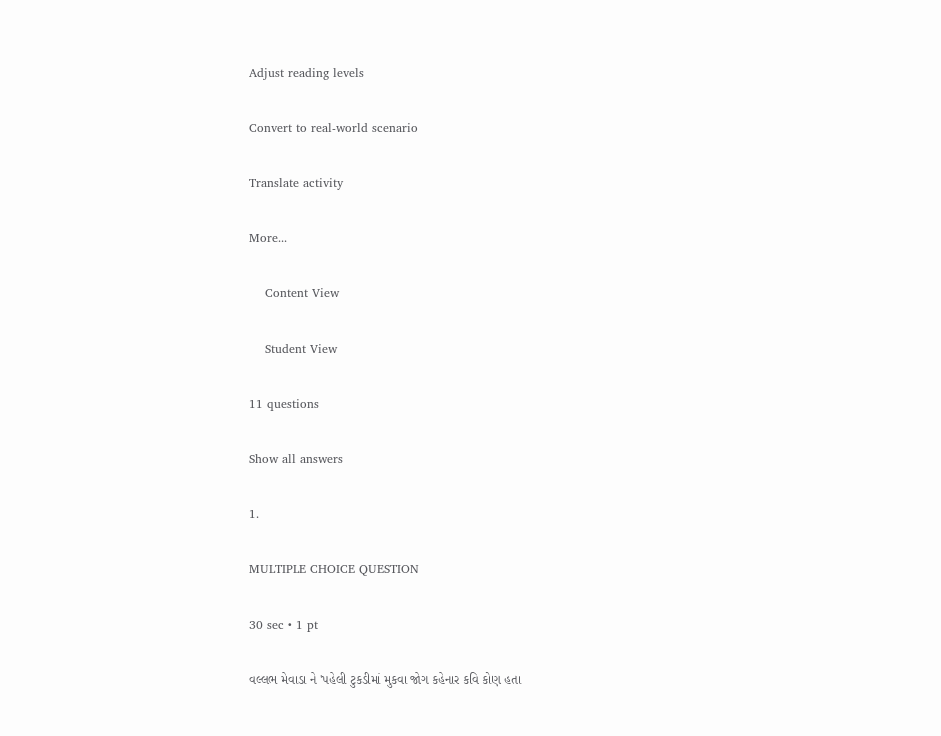Adjust reading levels

Convert to real-world scenario

Translate activity

More...

    Content View

    Student View

11 questions

Show all answers

1.

MULTIPLE CHOICE QUESTION

30 sec • 1 pt

વલ્લભ મેવાડા ને 'પહેલી ટુકડીમાં મુકવા જોગ કહેનાર કવિ કોણ હતા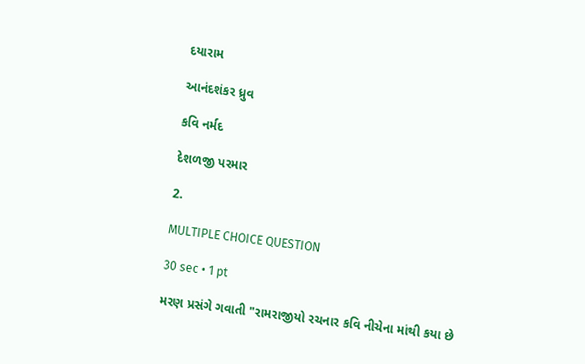દયારામ

આનંદશંકર ધ્રુવ

કવિ નર્મદ

દેશળજી પરમાર

2.

MULTIPLE CHOICE QUESTION

30 sec • 1 pt

મરણ પ્રસંગે ગવાતી "રામરાજીયો રચનાર કવિ નીચેના માંથી કયા છે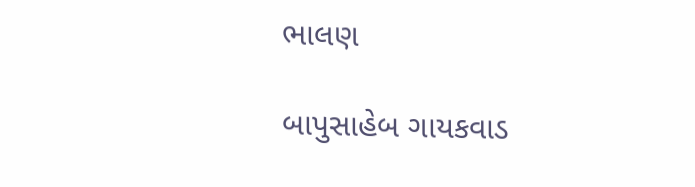ભાલણ

બાપુસાહેબ ગાયકવાડ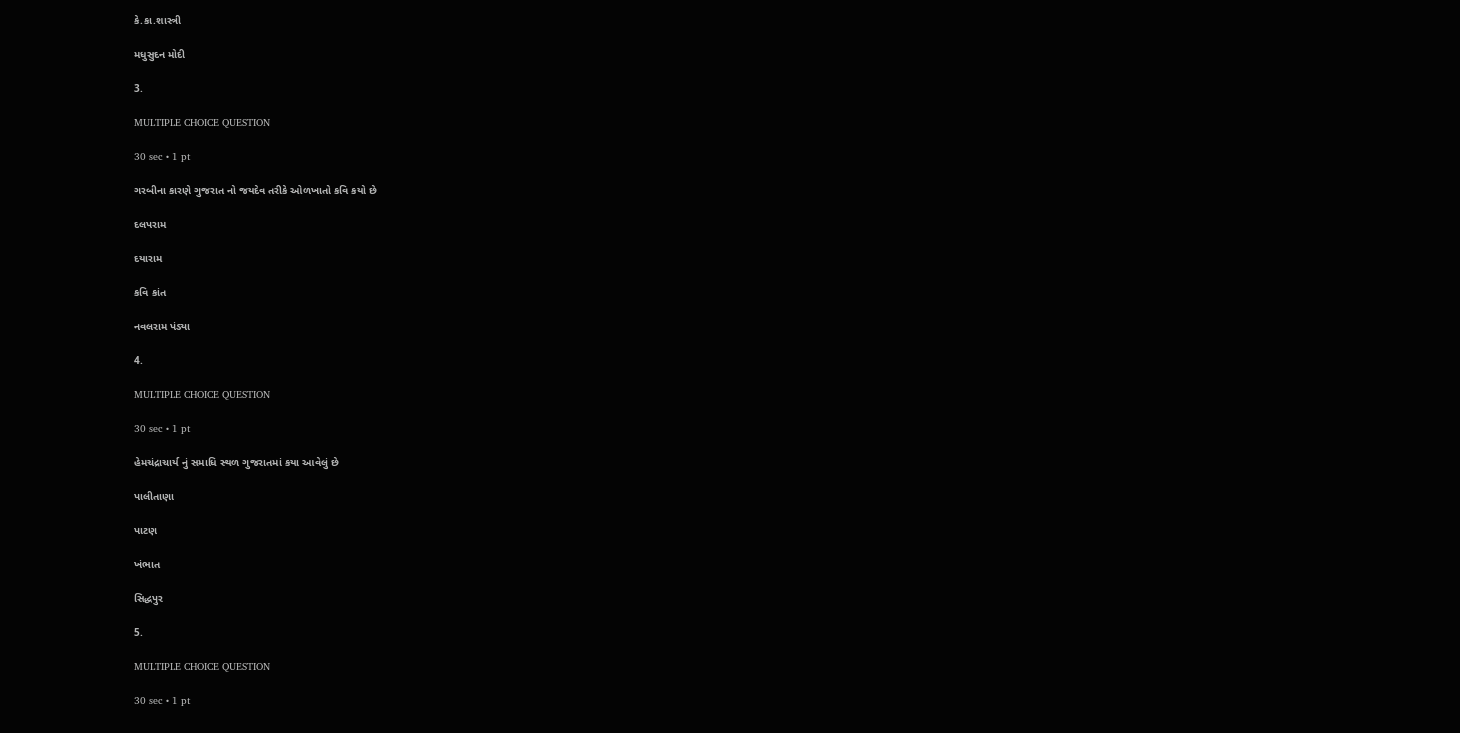કે.કા.શાસ્ત્રી

મધુસુદન મોદી

3.

MULTIPLE CHOICE QUESTION

30 sec • 1 pt

ગરબીના કારણે ગુજરાત નો જયદેવ તરીકે ઓળખાતો કવિ કયો છે

દલપરામ

દયારામ

કવિ કાંત

નવલરામ પંડ્યા

4.

MULTIPLE CHOICE QUESTION

30 sec • 1 pt

હેમચંદ્રાચાર્ય નું સમાધિ સ્થળ ગુજરાતમાં કયા આવેલું છે

પાલીતાણા

પાટણ

ખંભાત

સિદ્ધપુર

5.

MULTIPLE CHOICE QUESTION

30 sec • 1 pt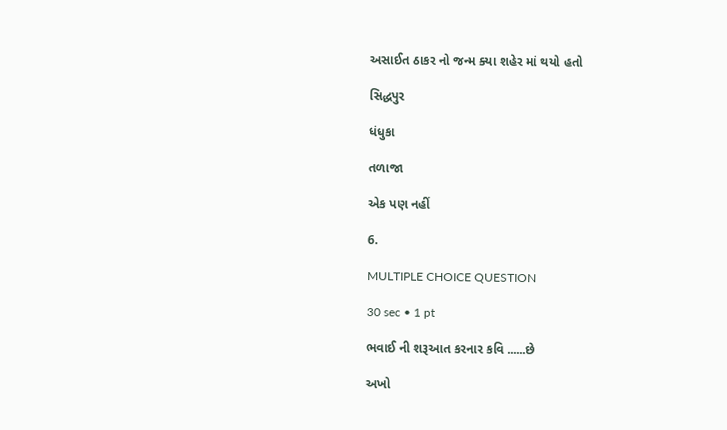અસાઈત ઠાકર નો જન્મ ક્યા શહેર માં થયો હતો

સિદ્ધપુર

ધંધુકા

તળાજા

એક પણ નહીં

6.

MULTIPLE CHOICE QUESTION

30 sec • 1 pt

ભવાઈ ની શરૂઆત કરનાર કવિ ......છે

અખો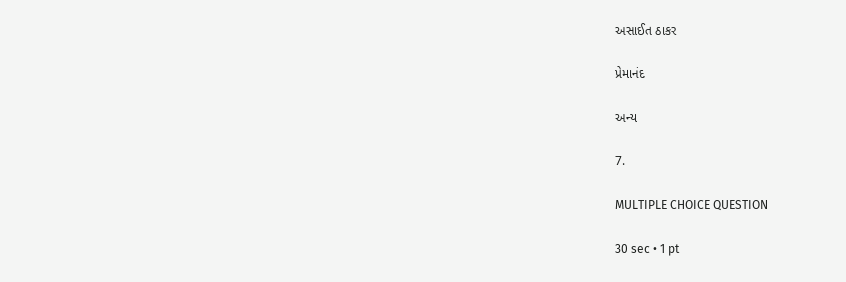અસાઈત ઠાકર

પ્રેમાનંદ

અન્ય

7.

MULTIPLE CHOICE QUESTION

30 sec • 1 pt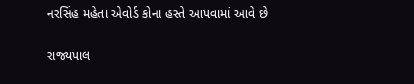નરસિંહ મહેતા એવોર્ડ કોના હસ્તે આપવામાં આવે છે

રાજ્યપાલ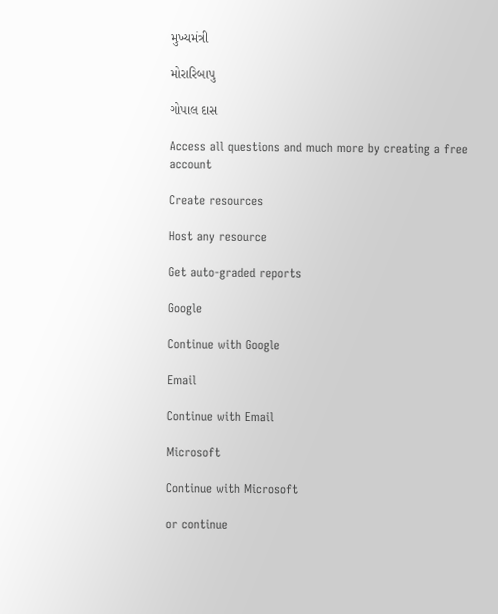મુખ્યમંત્રી

મોરારિબાપુ

ગોપાલ દાસ

Access all questions and much more by creating a free account

Create resources

Host any resource

Get auto-graded reports

Google

Continue with Google

Email

Continue with Email

Microsoft

Continue with Microsoft

or continue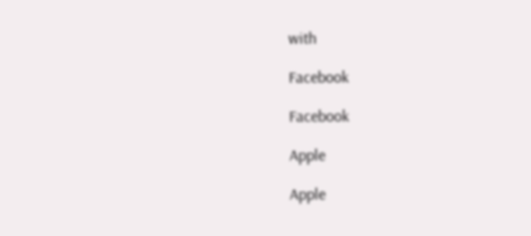with

Facebook

Facebook

Apple

Apple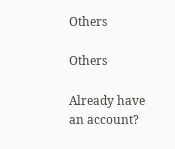Others

Others

Already have an account?